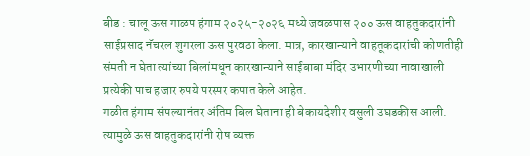बीड : चालू ऊस गाळप हंगाम २०२५-२०२६ मध्ये जवळपास २०० ऊस वाहतुकदारांनी साईप्रसाद नॅचरल शुगरला ऊस पुरवठा केला. मात्र, कारखान्याने वाहतूकदारांची कोणतीही संमती न घेता त्यांच्या बिलांमधून कारखान्याने साईबाबा मंदिर उभारणीच्या नावाखाली प्रत्येकी पाच हजार रुपये परस्पर कपात केले आहेत.
गळीत हंगाम संपल्यानंतर अंतिम बिल घेताना ही बेकायदेशीर वसुली उघडकीस आली. त्यामुळे ऊस वाहतुकदारांनी रोष व्यक्त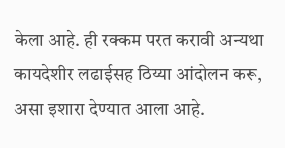केला आहे. ही रक्कम परत करावी अन्यथा कायदेशीर लढाईसह ठिय्या आंदोलन करू, असा इशारा देण्यात आला आहे.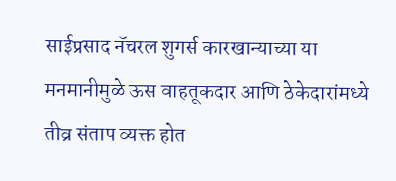साईप्रसाद नॅचरल शुगर्स कारखान्याच्या या मनमानीमुळे ऊस वाहतूकदार आणि ठेकेदारांमध्ये तीव्र संताप व्यक्त होत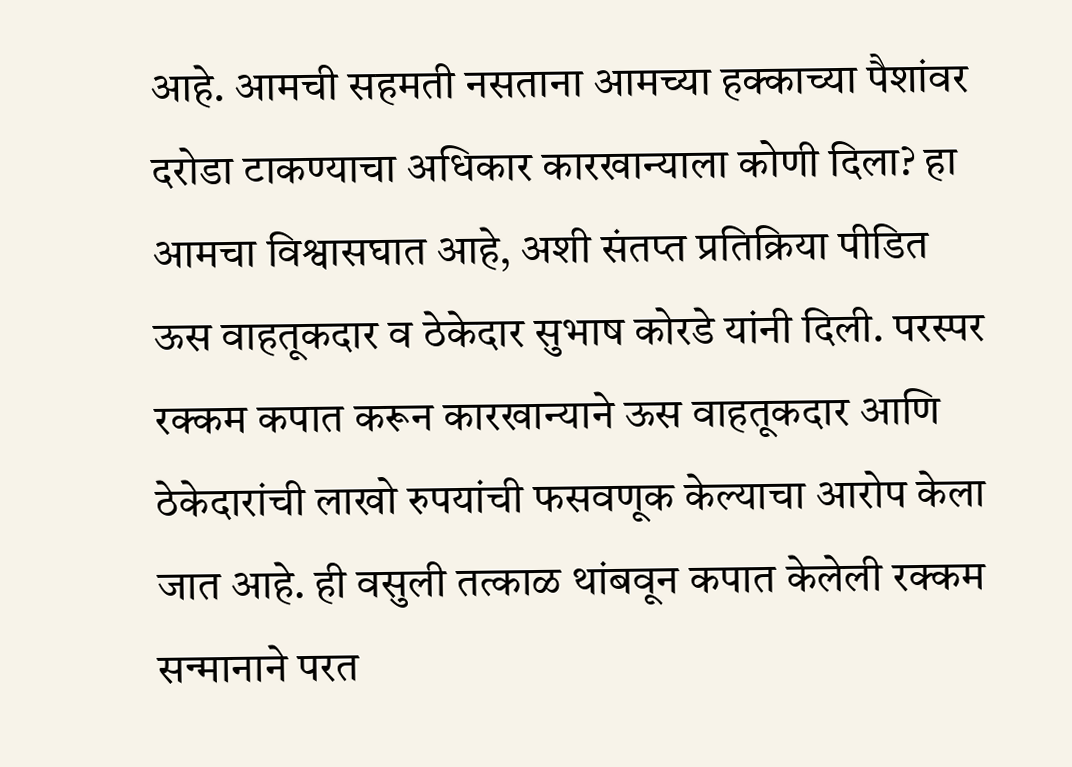आहे. आमची सहमती नसताना आमच्या हक्काच्या पैशांवर दरोडा टाकण्याचा अधिकार कारखान्याला कोणी दिला? हा आमचा विश्वासघात आहे, अशी संतप्त प्रतिक्रिया पीडित ऊस वाहतूकदार व ठेकेदार सुभाष कोरडे यांनी दिली. परस्पर रक्कम कपात करून कारखान्याने ऊस वाहतूकदार आणि ठेकेदारांची लाखो रुपयांची फसवणूक केल्याचा आरोप केला जात आहे. ही वसुली तत्काळ थांबवून कपात केलेली रक्कम सन्मानाने परत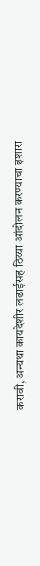करावी, अन्यथा कायदेशीर लढाईसह ठिय्या आंदोलन करण्याचा इशारा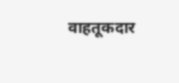वाहतूकदार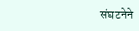संघटनेने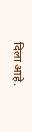दिला आहे.